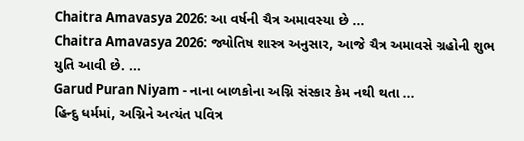Chaitra Amavasya 2026: આ વર્ષની ચૈત્ર અમાવસ્યા છે ...
Chaitra Amavasya 2026: જ્યોતિષ શાસ્ત્ર અનુસાર, આજે ચૈત્ર અમાવસે ગ્રહોની શુભ યુતિ આવી છે. ...
Garud Puran Niyam - નાના બાળકોના અગ્નિ સંસ્કાર કેમ નથી થતા ...
હિન્દુ ધર્મમાં, અગ્નિને અત્યંત પવિત્ર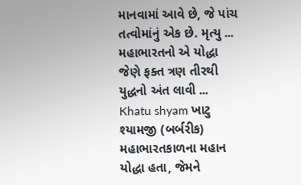માનવામાં આવે છે, જે પાંચ તત્વોમાંનું એક છે. મૃત્યુ ...
મહાભારતનો એ યોદ્ધા જેણે ફક્ત ત્રણ તીરથી યુદ્ધનો અંત લાવી ...
Khatu shyam ખાટુ શ્યામજી (બર્બરીક) મહાભારતકાળના મહાન યોદ્ધા હતા, જેમને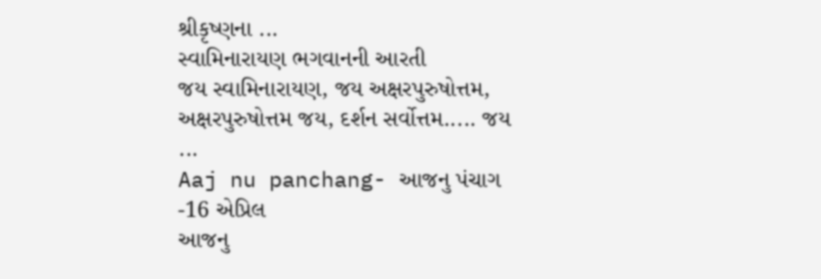શ્રીકૃષ્ણના ...
સ્વામિનારાયણ ભગવાનની આરતી
જય સ્વામિનારાયણ, જય અક્ષરપુરુષોત્તમ,
અક્ષરપુરુષોત્તમ જય, દર્શન સર્વોત્તમ..... જય ...
Aaj nu panchang- આજનુ પંચાગ -16 એપ્રિલ
આજનુ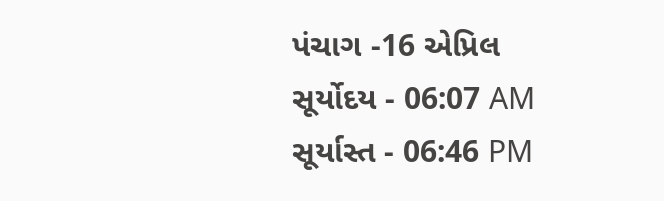પંચાગ -16 એપ્રિલ
સૂર્યોદય - 06:07 AM
સૂર્યાસ્ત - 06:46 PM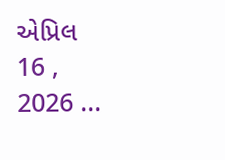એપ્રિલ 16 , 2026 ...